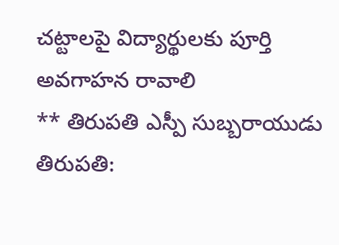చట్టాలపై విద్యార్థులకు పూర్తి అవగాహన రావాలి
** తిరుపతి ఎస్పీ సుబ్బరాయుడు
తిరుపతి: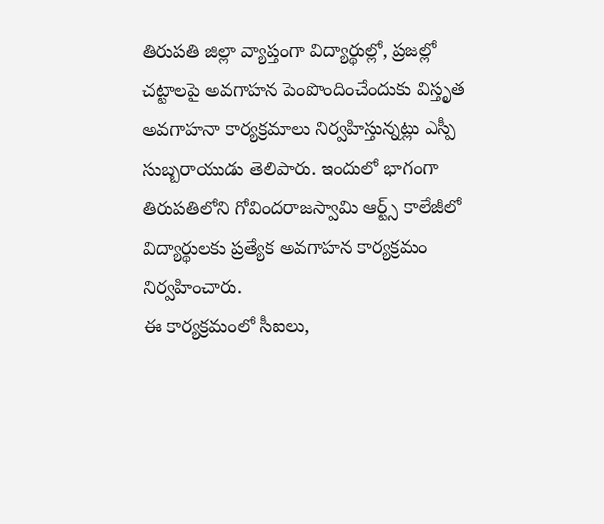తిరుపతి జిల్లా వ్యాప్తంగా విద్యార్థుల్లో, ప్రజల్లో చట్టాలపై అవగాహన పెంపొందించేందుకు విస్తృత అవగాహనా కార్యక్రమాలు నిర్వహిస్తున్నట్లు ఎస్పీ సుబ్బరాయుడు తెలిపారు. ఇందులో భాగంగా తిరుపతిలోని గోవిందరాజస్వామి ఆర్ట్స్ కాలేజీలో విద్యార్థులకు ప్రత్యేక అవగాహన కార్యక్రమం నిర్వహించారు.
ఈ కార్యక్రమంలో సీఐలు,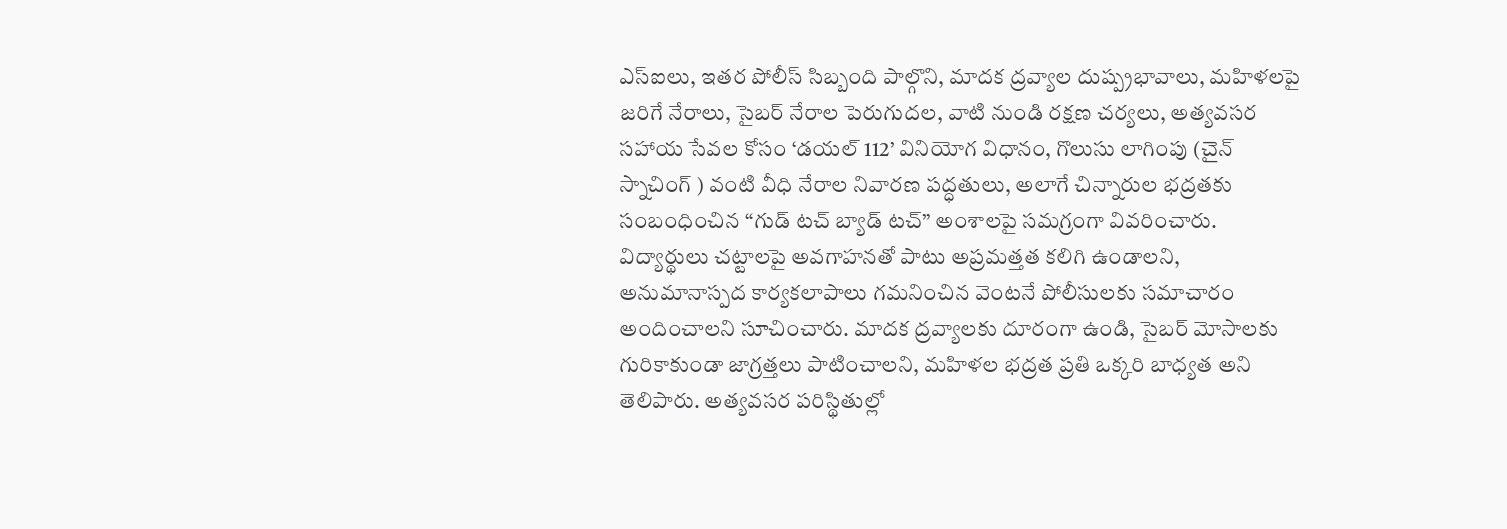ఎస్ఐలు, ఇతర పోలీస్ సిబ్బంది పాల్గొని, మాదక ద్రవ్యాల దుష్ప్రభావాలు, మహిళలపై జరిగే నేరాలు, సైబర్ నేరాల పెరుగుదల, వాటి నుండి రక్షణ చర్యలు, అత్యవసర సహాయ సేవల కోసం ‘డయల్ 112’ వినియోగ విధానం, గొలుసు లాగింపు (చైన్ స్నాచింగ్ ) వంటి వీధి నేరాల నివారణ పద్ధతులు, అలాగే చిన్నారుల భద్రతకు సంబంధించిన “గుడ్ టచ్ బ్యాడ్ టచ్” అంశాలపై సమగ్రంగా వివరించారు.
విద్యార్థులు చట్టాలపై అవగాహనతో పాటు అప్రమత్తత కలిగి ఉండాలని, అనుమానాస్పద కార్యకలాపాలు గమనించిన వెంటనే పోలీసులకు సమాచారం అందించాలని సూచించారు. మాదక ద్రవ్యాలకు దూరంగా ఉండి, సైబర్ మోసాలకు గురికాకుండా జాగ్రత్తలు పాటించాలని, మహిళల భద్రత ప్రతి ఒక్కరి బాధ్యత అని తెలిపారు. అత్యవసర పరిస్థితుల్లో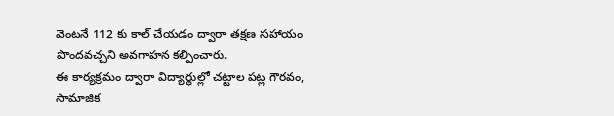వెంటనే 112 కు కాల్ చేయడం ద్వారా తక్షణ సహాయం పొందవచ్చని అవగాహన కల్పించారు.
ఈ కార్యక్రమం ద్వారా విద్యార్థుల్లో చట్టాల పట్ల గౌరవం, సామాజిక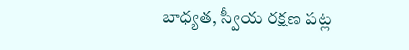బాధ్యత, స్వీయ రక్షణ పట్ల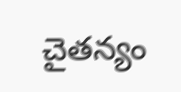చైతన్యం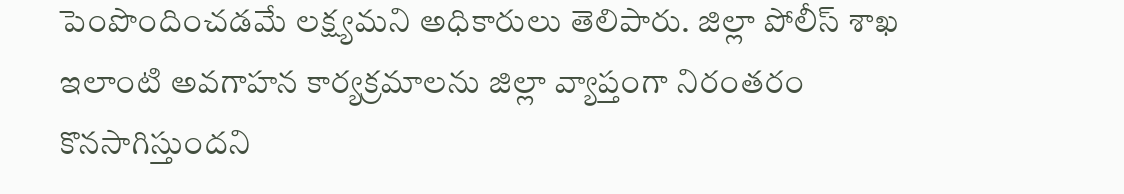పెంపొందించడమే లక్ష్యమని అధికారులు తెలిపారు. జిల్లా పోలీస్ శాఖ ఇలాంటి అవగాహన కార్యక్రమాలను జిల్లా వ్యాప్తంగా నిరంతరం కొనసాగిస్తుందని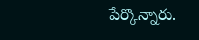పేర్కొన్నారు.